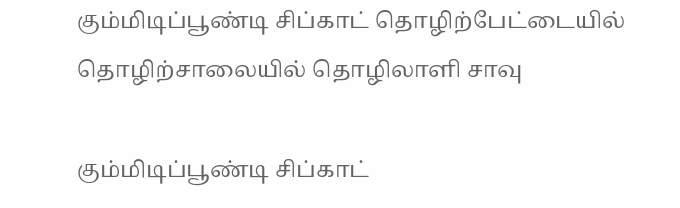கும்மிடிப்பூண்டி சிப்காட் தொழிற்பேட்டையில் தொழிற்சாலையில் தொழிலாளி சாவு

கும்மிடிப்பூண்டி சிப்காட்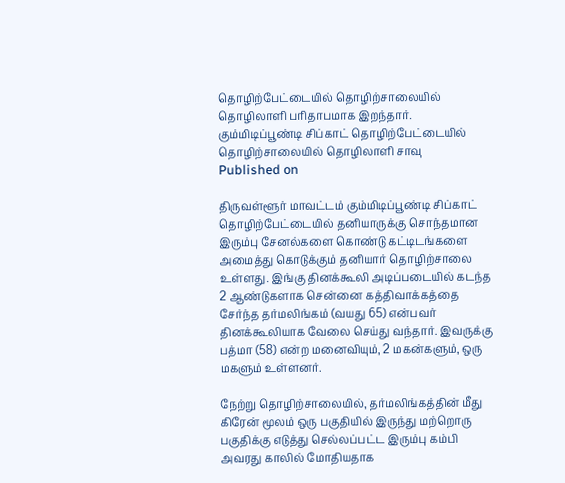தொழிற்பேட்டையில் தொழிற்சாலையில் தொழிலாளி பரிதாபமாக இறந்தார்.
கும்மிடிப்பூண்டி சிப்காட் தொழிற்பேட்டையில் தொழிற்சாலையில் தொழிலாளி சாவு
Published on

திருவள்ளூர் மாவட்டம் கும்மிடிப்பூண்டி சிப்காட் தொழிற்பேட்டையில் தனியாருக்கு சொந்தமான இரும்பு சேனல்களை கொண்டு கட்டிடங்களை அமைத்து கொடுக்கும் தனியார் தொழிற்சாலை உள்ளது. இங்கு தினக்கூலி அடிப்படையில் கடந்த 2 ஆண்டுகளாக சென்னை கத்திவாக்கத்தை சேர்ந்த தர்மலிங்கம் (வயது 65) என்பவர் தினக்கூலியாக வேலை செய்து வந்தார். இவருக்கு பத்மா (58) என்ற மனைவியும், 2 மகன்களும், ஒரு மகளும் உள்ளனர்.

நேற்று தொழிற்சாலையில், தர்மலிங்கத்தின் மீது கிரேன் மூலம் ஒரு பகுதியில் இருந்து மற்றொரு பகுதிக்கு எடுத்து செல்லப்பட்ட இரும்பு கம்பி அவரது காலில் மோதியதாக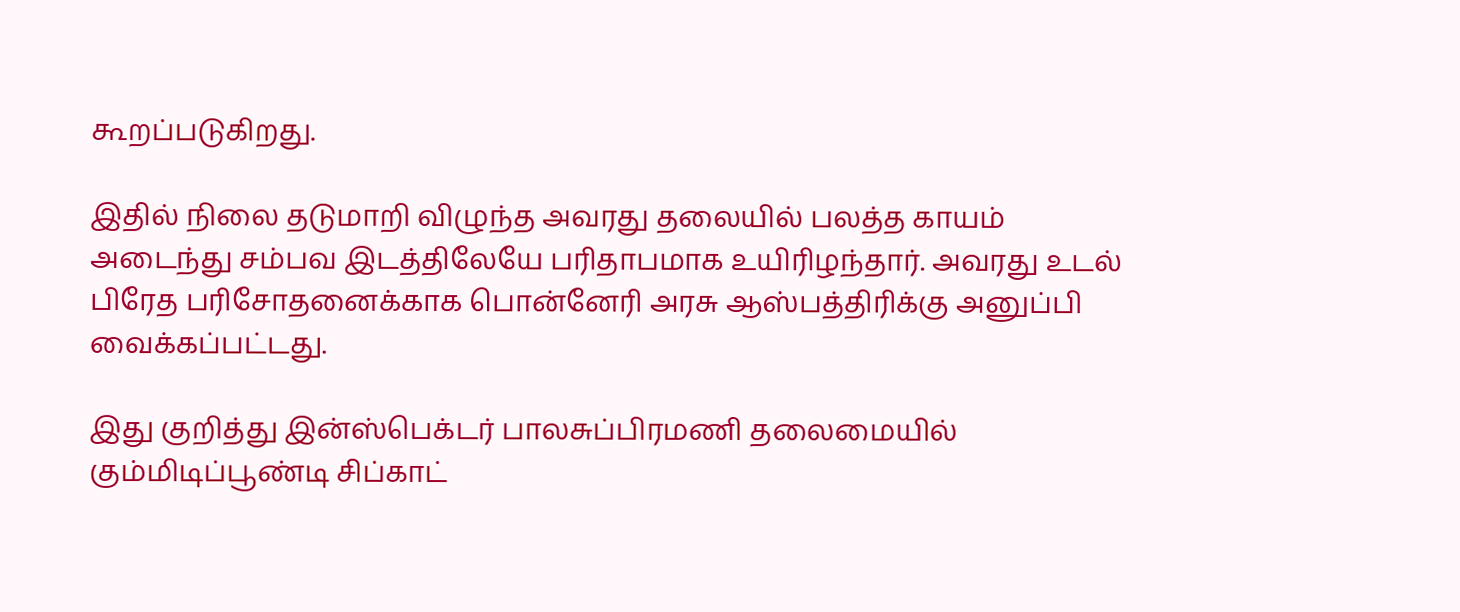கூறப்படுகிறது.

இதில் நிலை தடுமாறி விழுந்த அவரது தலையில் பலத்த காயம் அடைந்து சம்பவ இடத்திலேயே பரிதாபமாக உயிரிழந்தார். அவரது உடல் பிரேத பரிசோதனைக்காக பொன்னேரி அரசு ஆஸ்பத்திரிக்கு அனுப்பி வைக்கப்பட்டது.

இது குறித்து இன்ஸ்பெக்டர் பாலசுப்பிரமணி தலைமையில் கும்மிடிப்பூண்டி சிப்காட்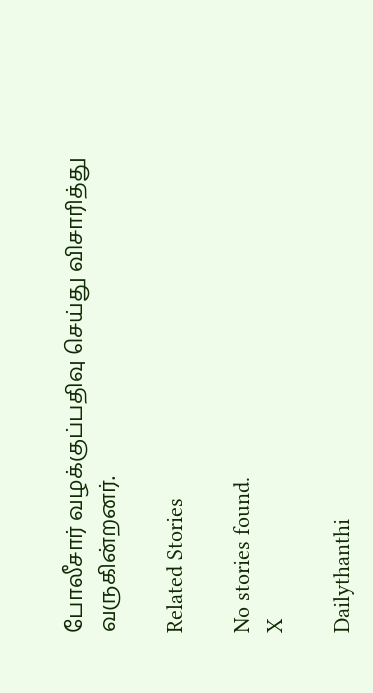போலீசார் வழக்குப்பதிவு செய்து விசாரித்து வருகின்றனர்.

Related Stories

No stories found.
X

Dailythanthi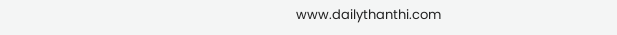www.dailythanthi.com